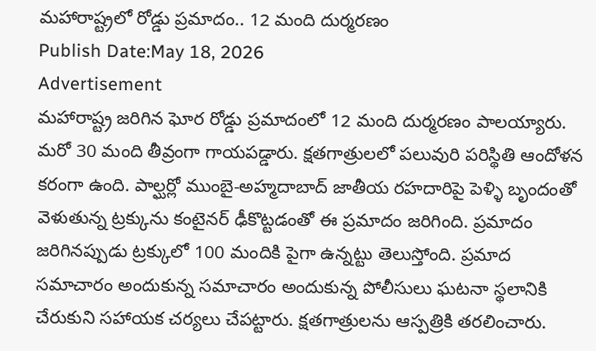మహారాష్ట్రలో రోడ్డు ప్రమాదం.. 12 మంది దుర్మరణం
Publish Date:May 18, 2026
Advertisement
మహారాష్ట్ర జరిగిన ఘోర రోడ్డు ప్రమాదంలో 12 మంది దుర్మరణం పాలయ్యారు. మరో 30 మంది తీవ్రంగా గాయపడ్డారు. క్షతగాత్రులలో పలువురి పరిస్థితి ఆందోళన కరంగా ఉంది. పాల్ఘర్లో ముంబై-అహ్మదాబాద్ జాతీయ రహదారిపై పెళ్ళి బృందంతో వెళుతున్న ట్రక్కును కంటైనర్ ఢీకొట్టడంతో ఈ ప్రమాదం జరిగింది. ప్రమాదం జరిగినప్పుడు ట్రక్కులో 100 మందికి పైగా ఉన్నట్టు తెలుస్తోంది. ప్రమాద సమాచారం అందుకున్న సమాచారం అందుకున్న పోలీసులు ఘటనా స్థలానికి చేరుకుని సహాయక చర్యలు చేపట్టారు. క్షతగాత్రులను ఆస్పత్రికి తరలించారు.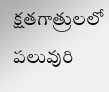క్షతగాత్రులలో పలువురి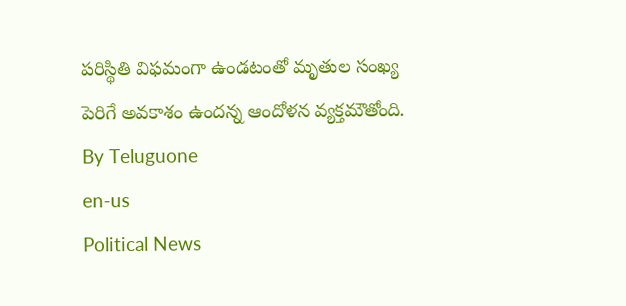పరిస్థితి విఫమంగా ఉండటంతో మృతుల సంఖ్య పెరిగే అవకాశం ఉందన్న ఆందోళన వ్యక్తమౌతోంది.
By Teluguone
en-us
Political News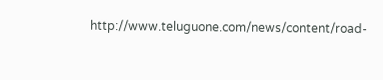http://www.teluguone.com/news/content/road-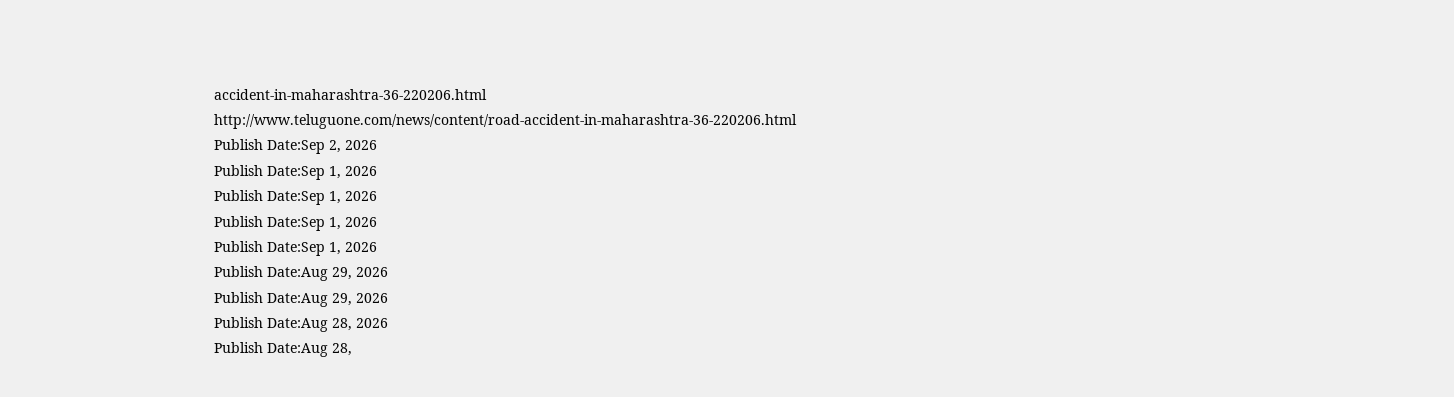accident-in-maharashtra-36-220206.html
http://www.teluguone.com/news/content/road-accident-in-maharashtra-36-220206.html
Publish Date:Sep 2, 2026
Publish Date:Sep 1, 2026
Publish Date:Sep 1, 2026
Publish Date:Sep 1, 2026
Publish Date:Sep 1, 2026
Publish Date:Aug 29, 2026
Publish Date:Aug 29, 2026
Publish Date:Aug 28, 2026
Publish Date:Aug 28,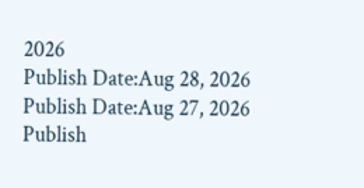2026
Publish Date:Aug 28, 2026
Publish Date:Aug 27, 2026
Publish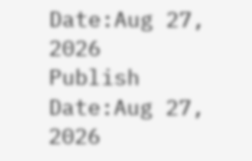Date:Aug 27, 2026
Publish Date:Aug 27, 2026